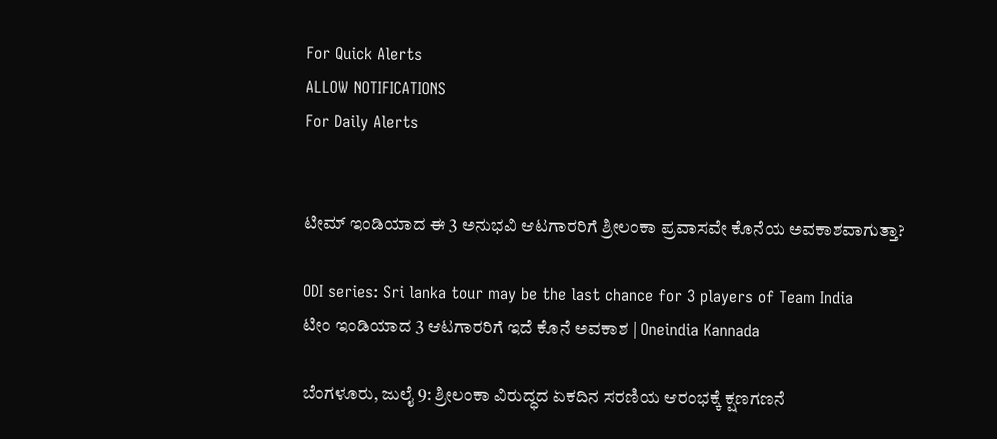For Quick Alerts
ALLOW NOTIFICATIONS
For Daily Alerts


ಟೀಮ್ ಇಂಡಿಯಾದ ಈ 3 ಅನುಭವಿ ಆಟಗಾರರಿಗೆ ಶ್ರೀಲಂಕಾ ಪ್ರವಾಸವೇ ಕೊನೆಯ ಅವಕಾಶವಾಗುತ್ತಾ?

ODI series: Sri lanka tour may be the last chance for 3 players of Team India
ಟೀಂ ಇಂಡಿಯಾದ 3 ಆಟಗಾರರಿಗೆ ಇದೆ ಕೊನೆ ಅವಕಾಶ | Oneindia Kannada

ಬೆಂಗಳೂರು, ಜುಲೈ 9: ಶ್ರೀಲಂಕಾ ವಿರುದ್ಧದ ಏಕದಿನ ಸರಣಿಯ ಆರಂಭಕ್ಕೆ ಕ್ಷಣಗಣನೆ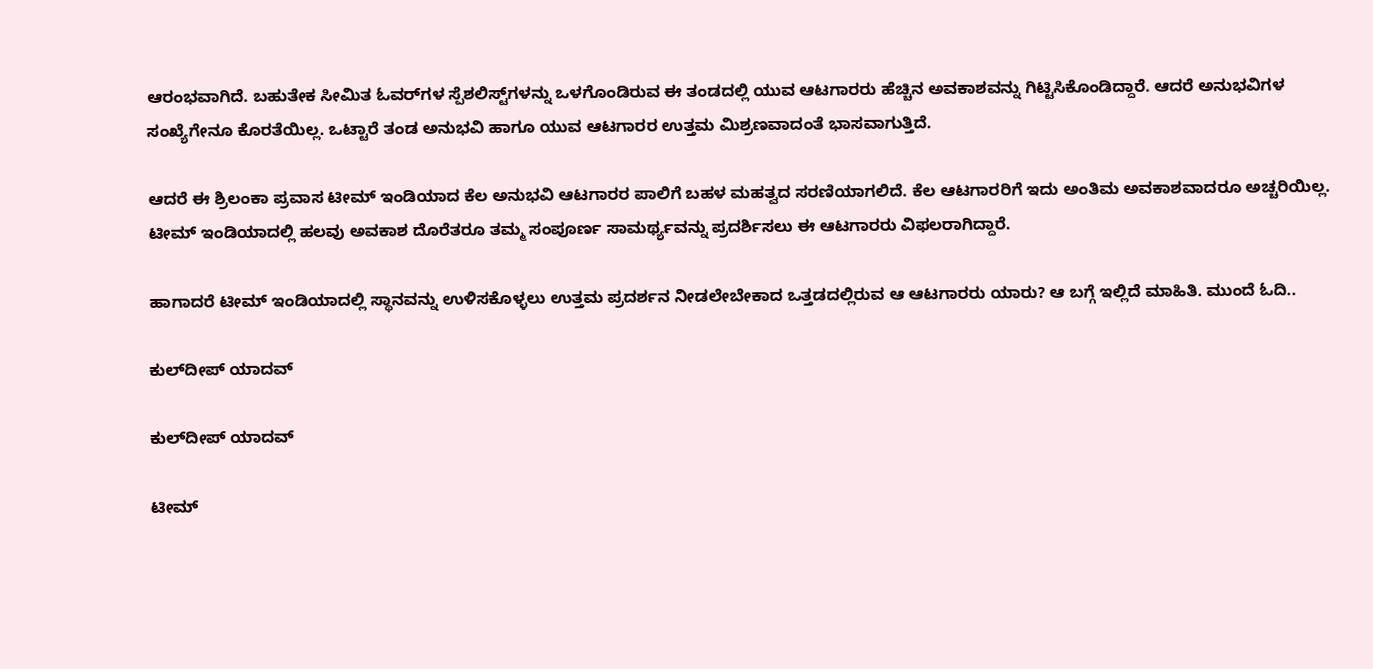ಆರಂಭವಾಗಿದೆ. ಬಹುತೇಕ ಸೀಮಿತ ಓವರ್‌ಗಳ ಸ್ಪೆಶಲಿಸ್ಟ್‌ಗಳನ್ನು ಒಳಗೊಂಡಿರುವ ಈ ತಂಡದಲ್ಲಿ ಯುವ ಆಟಗಾರರು ಹೆಚ್ಚಿನ ಅವಕಾಶವನ್ನು ಗಿಟ್ಟಿಸಿಕೊಂಡಿದ್ದಾರೆ. ಆದರೆ ಅನುಭವಿಗಳ ಸಂಖ್ಯೆಗೇನೂ ಕೊರತೆಯಿಲ್ಲ. ಒಟ್ಟಾರೆ ತಂಡ ಅನುಭವಿ ಹಾಗೂ ಯುವ ಆಟಗಾರರ ಉತ್ತಮ ಮಿಶ್ರಣವಾದಂತೆ ಭಾಸವಾಗುತ್ತಿದೆ.

ಆದರೆ ಈ ಶ್ರಿಲಂಕಾ ಪ್ರವಾಸ ಟೀಮ್ ಇಂಡಿಯಾದ ಕೆಲ ಅನುಭವಿ ಆಟಗಾರರ ಪಾಲಿಗೆ ಬಹಳ ಮಹತ್ವದ ಸರಣಿಯಾಗಲಿದೆ. ಕೆಲ ಆಟಗಾರರಿಗೆ ಇದು ಅಂತಿಮ ಅವಕಾಶವಾದರೂ ಅಚ್ಚರಿಯಿಲ್ಲ. ಟೀಮ್ ಇಂಡಿಯಾದಲ್ಲಿ ಹಲವು ಅವಕಾಶ ದೊರೆತರೂ ತಮ್ಮ ಸಂಪೂರ್ಣ ಸಾಮರ್ಥ್ಯವನ್ನು ಪ್ರದರ್ಶಿಸಲು ಈ ಆಟಗಾರರು ವಿಫಲರಾಗಿದ್ದಾರೆ.

ಹಾಗಾದರೆ ಟೀಮ್ ಇಂಡಿಯಾದಲ್ಲಿ ಸ್ಥಾನವನ್ನು ಉಳಿಸಕೊಳ್ಳಲು ಉತ್ತಮ ಪ್ರದರ್ಶನ ನೀಡಲೇಬೇಕಾದ ಒತ್ತಡದಲ್ಲಿರುವ ಆ ಆಟಗಾರರು ಯಾರು? ಆ ಬಗ್ಗೆ ಇಲ್ಲಿದೆ ಮಾಹಿತಿ. ಮುಂದೆ ಓದಿ..

ಕುಲ್‌ದೀಪ್ ಯಾದವ್

ಕುಲ್‌ದೀಪ್ ಯಾದವ್

ಟೀಮ್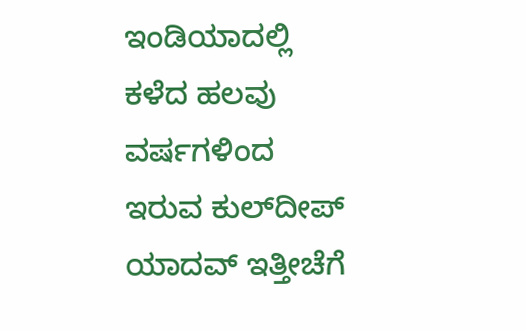ಇಂಡಿಯಾದಲ್ಲಿ ಕಳೆದ ಹಲವು ವರ್ಷಗಳಿಂದ ಇರುವ ಕುಲ್‌ದೀಪ್ ಯಾದವ್ ಇತ್ತೀಚೆಗೆ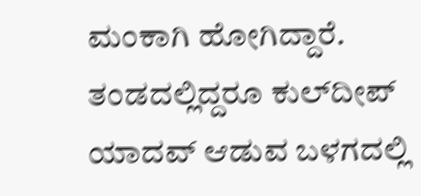ಮಂಕಾಗಿ ಹೋಗಿದ್ದಾರೆ. ತಂಡದಲ್ಲಿದ್ದರೂ ಕುಲ್‌ದೀಪ್ ಯಾದವ್ ಆಡುವ ಬಳಗದಲ್ಲಿ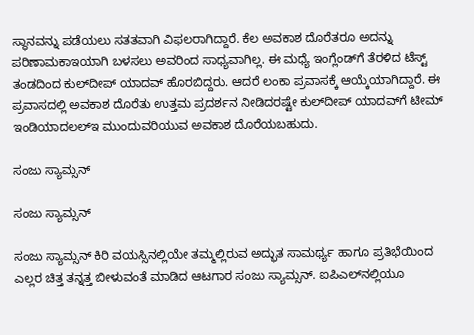ಸ್ಥಾನವನ್ನು ಪಡೆಯಲು ಸತತವಾಗಿ ವಿಫಲರಾಗಿದ್ದಾರೆ. ಕೆಲ ಅವಕಾಶ ದೊರೆತರೂ ಅದನ್ನು ಪರಿಣಾಮಕಾಇಯಾಗಿ ಬಳಸಲು ಅವರಿಂದ ಸಾಧ್ಯವಾಗಿಲ್ಲ. ಈ ಮಧ್ಯೆ ಇಂಗ್ಲೆಂಡ್‌ಗೆ ತೆರಳಿದ ಟೆಸ್ಟ್ ತಂಡದಿಂದ ಕುಲ್‌ದೀಪ್ ಯಾದವ್ ಹೊರಬಿದ್ದರು. ಆದರೆ ಲಂಕಾ ಪ್ರವಾಸಕ್ಕೆ ಆಯ್ಕೆಯಾಗಿದ್ದಾರೆ. ಈ ಪ್ರವಾಸದಲ್ಲಿ ಅವಕಾಶ ದೊರೆತು ಉತ್ತಮ ಪ್ರದರ್ಶನ ನೀಡಿದರಷ್ಟೇ ಕುಲ್‌ದೀಪ್ ಯಾದವ್‌ಗೆ ಟೀಮ್ ಇಂಡಿಯಾದಲಲ್ಇ ಮುಂದುವರಿಯುವ ಅವಕಾಶ ದೊರೆಯಬಹುದು.

ಸಂಜು ಸ್ಯಾಮ್ಸನ್

ಸಂಜು ಸ್ಯಾಮ್ಸನ್

ಸಂಜು ಸ್ಯಾಮ್ಸನ್ ಕಿರಿ ವಯಸ್ಸಿನಲ್ಲಿಯೇ ತಮ್ಮಲ್ಲಿರುವ ಅದ್ಭುತ ಸಾಮರ್ಥ್ಯ ಹಾಗೂ ಪ್ರತಿಭೆಯಿಂದ ಎಲ್ಲರ ಚಿತ್ತ ತನ್ನತ್ತ ಬೀಳುವಂತೆ ಮಾಡಿದ ಆಟಗಾರ ಸಂಜು ಸ್ಯಾಮ್ಸನ್. ಐಪಿಎಲ್‌ನಲ್ಲಿಯೂ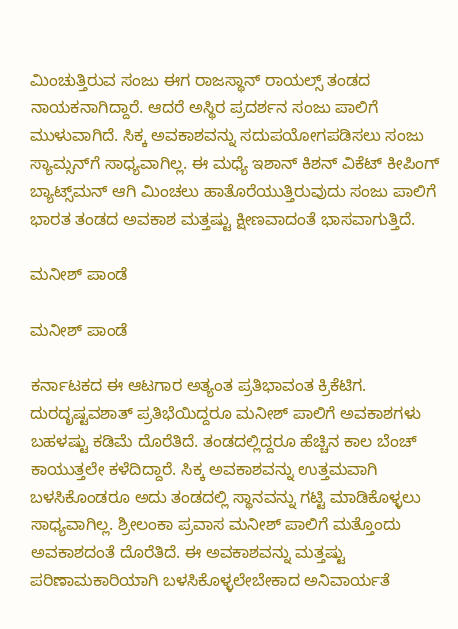ಮಿಂಚುತ್ತಿರುವ ಸಂಜು ಈಗ ರಾಜಸ್ಥಾನ್ ರಾಯಲ್ಸ್ ತಂಡದ ನಾಯಕನಾಗಿದ್ದಾರೆ. ಆದರೆ ಅಸ್ಥಿರ ಪ್ರದರ್ಶನ ಸಂಜು ಪಾಲಿಗೆ ಮುಳುವಾಗಿದೆ. ಸಿಕ್ಕ ಅವಕಾಶವನ್ನು ಸದುಪಯೋಗಪಡಿಸಲು ಸಂಜು ಸ್ಯಾಮ್ಸನ್‌ಗೆ ಸಾಧ್ಯವಾಗಿಲ್ಲ. ಈ ಮಧ್ಯೆ ಇಶಾನ್ ಕಿಶನ್ ವಿಕೆಟ್ ಕೀಪಿಂಗ್ ಬ್ಯಾಟ್ಸ್‌ಮನ್ ಆಗಿ ಮಿಂಚಲು ಹಾತೊರೆಯುತ್ತಿರುವುದು ಸಂಜು ಪಾಲಿಗೆ ಭಾರತ ತಂಡದ ಅವಕಾಶ ಮತ್ತಷ್ಟು ಕ್ಷೀಣವಾದಂತೆ ಭಾಸವಾಗುತ್ತಿದೆ.

ಮನೀಶ್ ಪಾಂಡೆ

ಮನೀಶ್ ಪಾಂಡೆ

ಕರ್ನಾಟಕದ ಈ ಆಟಗಾರ ಅತ್ಯಂತ ಪ್ರತಿಭಾವಂತ ಕ್ರಿಕೆಟಿಗ. ದುರದೃಷ್ಟವಶಾತ್ ಪ್ರತಿಭೆಯಿದ್ದರೂ ಮನೀಶ್ ಪಾಲಿಗೆ ಅವಕಾಶಗಳು ಬಹಳಷ್ಟು ಕಡಿಮೆ ದೊರೆತಿದೆ. ತಂಡದಲ್ಲಿದ್ದರೂ ಹೆಚ್ಚಿನ ಕಾಲ ಬೆಂಚ್ ಕಾಯುತ್ತಲೇ ಕಳೆದಿದ್ದಾರೆ. ಸಿಕ್ಕ ಅವಕಾಶವನ್ನು ಉತ್ತಮವಾಗಿ ಬಳಸಿಕೊಂಡರೂ ಅದು ತಂಡದಲ್ಲಿ ಸ್ಥಾನವನ್ನು ಗಟ್ಟಿ ಮಾಡಿಕೊಳ್ಳಲು ಸಾಧ್ಯವಾಗಿಲ್ಲ. ಶ್ರೀಲಂಕಾ ಪ್ರವಾಸ ಮನೀಶ್ ಪಾಲಿಗೆ ಮತ್ತೊಂದು ಅವಕಾಶದಂತೆ ದೊರೆತಿದೆ. ಈ ಅವಕಾಶವನ್ನು ಮತ್ತಷ್ಟು ಪರಿಣಾಮಕಾರಿಯಾಗಿ ಬಳಸಿಕೊಳ್ಳಲೇಬೇಕಾದ ಅನಿವಾರ್ಯತೆ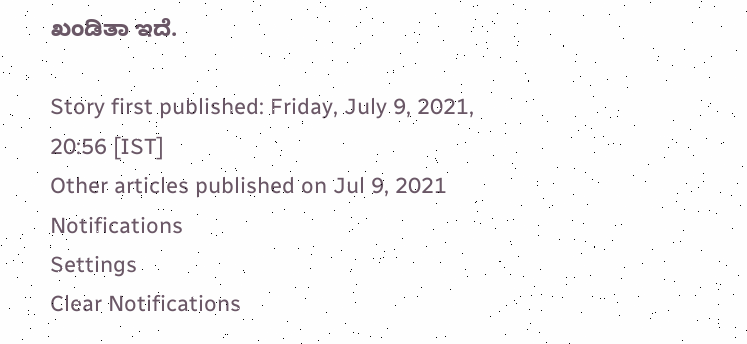ಖಂಡಿತಾ ಇದೆ.

Story first published: Friday, July 9, 2021, 20:56 [IST]
Other articles published on Jul 9, 2021
Notifications
Settings
Clear Notifications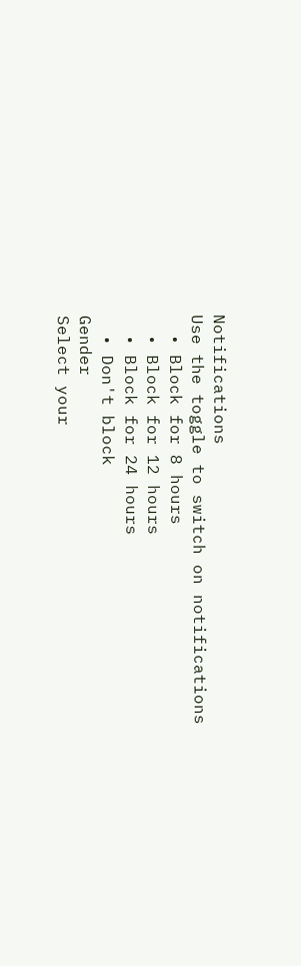Notifications
Use the toggle to switch on notifications
  • Block for 8 hours
  • Block for 12 hours
  • Block for 24 hours
  • Don't block
Gender
Select your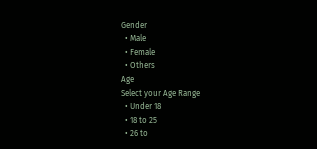Gender
  • Male
  • Female
  • Others
Age
Select your Age Range
  • Under 18
  • 18 to 25
  • 26 to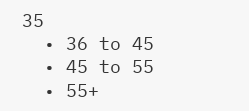35
  • 36 to 45
  • 45 to 55
  • 55+